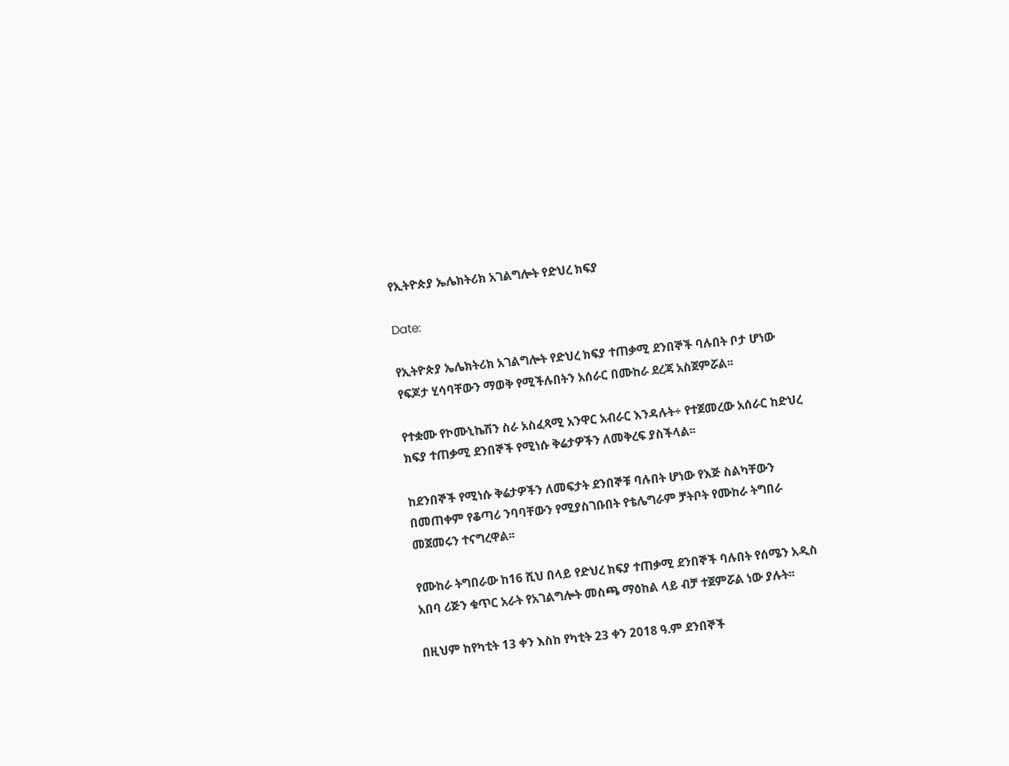የኢትዮጵያ ኤሌክትሪክ አገልግሎት የድህረ ክፍያ

Date:

የኢትዮጵያ ኤሌክትሪክ አገልግሎት የድህረ ክፍያ ተጠቃሚ ደንበኞች ባሉበት ቦታ ሆነው የፍጆታ ሂሳባቸውን ማወቅ የሚችሉበትን አሰራር በሙከራ ደረጃ አስጀምሯል፡፡

የተቋሙ የኮሙኒኬሽን ስራ አስፈጻሚ አንዋር አብራር እንዳሉት÷ የተጀመረው አሰራር ከድህረ ክፍያ ተጠቃሚ ደንበኞች የሚነሱ ቅሬታዎችን ለመቅረፍ ያስችላል፡፡

ከደንበኞች የሚነሱ ቅሬታዎችን ለመፍታት ደንበኞቹ ባሉበት ሆነው የእጅ ስልካቸውን በመጠቀም የቆጣሪ ንባባቸውን የሚያስገቡበት የቴሌግራም ቻትቦት የሙከራ ትግበራ መጀመሩን ተናግረዋል፡፡

የሙከራ ትግበራው ከ16 ሺህ በላይ የድህረ ክፍያ ተጠቃሚ ደንበኞች ባሉበት የሰሜን አዲስ አበባ ሪጅን ቁጥር አራት የአገልግሎት መስጫ ማዕከል ላይ ብቻ ተጀምሯል ነው ያሉት፡፡

በዚህም ከየካቲት 13 ቀን እስከ የካቲት 23 ቀን 2018 ዓ.ም ደንበኞች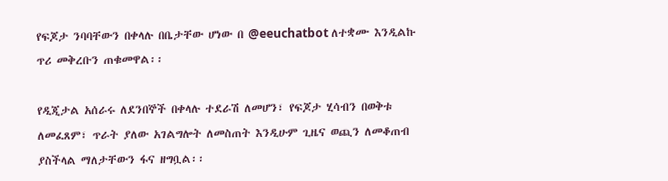የፍጆታ ንባባቸውን በቀላሉ በቤታቸው ሆነው በ @eeuchatbot ለተቋሙ እንዲልኩ ጥሪ መቅረቡን ጠቁመዋል፡፡

የዲጂታል አሰራሩ ለደንበኞች በቀላሉ ተደራሽ ለመሆን፣ የፍጆታ ሂሳብን በወቅቱ ለመፈጸም፣ ጥራት ያለው አገልግሎት ለመስጠት እንዲሁም ጊዜና ወጪን ለመቆጠብ ያስችላል ማለታቸውን ፋና ዘግቧል፡፡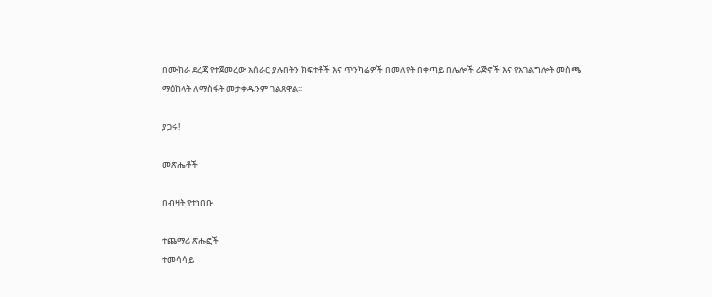በሙከራ ደረጃ የተጀመረው አሰራር ያሉበትን ክፍተቶች እና ጥንካሬዎች በመለየት በቀጣይ በሌሎች ሪጅኖች እና የአገልግሎት መስጫ ማዕከላት ለማስፋት መታቀዱንም ገልጸዋል፡፡

ያጋሩ!

መጽሔቶች

በብዛት የተነበቡ

ተጨማሪ ጽሑፎች
ተመሳሳይ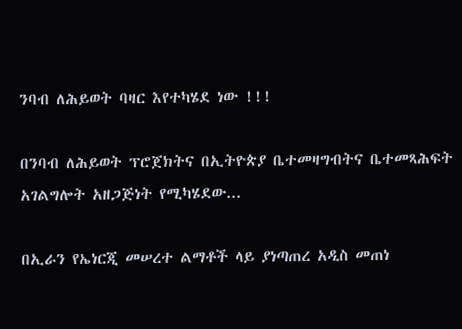ንባብ ለሕይወት ባዛር እየተካሄደ ነው !!!

በንባብ ለሕይወት ፕሮጀክትና በኢትዮጵያ ቤተመዛግብትና ቤተመጻሕፍት አገልግሎት አዘጋጅነት የሚካሄደው...

በኢራን የኤነርጂ መሠረተ ልማቶች ላይ ያነጣጠረ አዲስ መጠነ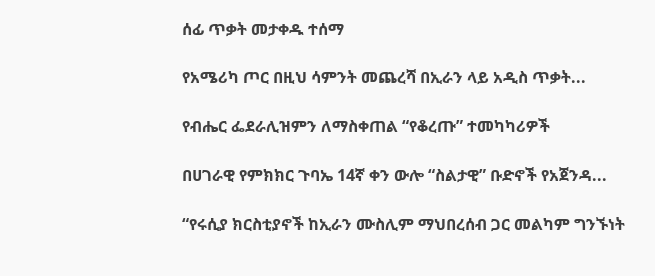ሰፊ ጥቃት መታቀዱ ተሰማ

የአሜሪካ ጦር በዚህ ሳምንት መጨረሻ በኢራን ላይ አዲስ ጥቃት...

የብሔር ፌደራሊዝምን ለማስቀጠል “የቆረጡ” ተመካካሪዎች

በሀገራዊ የምክክር ጉባኤ 14ኛ ቀን ውሎ “ስልታዊ” ቡድኖች የአጀንዳ...

“የሩሲያ ክርስቲያኖች ከኢራን ሙስሊም ማህበረሰብ ጋር መልካም ግንኙነት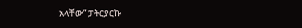አላቸው” ፓትርያርኩ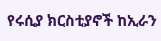የሩሲያ ክርስቲያኖች ከኢራን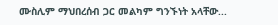ሙስሊም ማህበረሰብ ጋር መልካም ግንኙነት አላቸው...